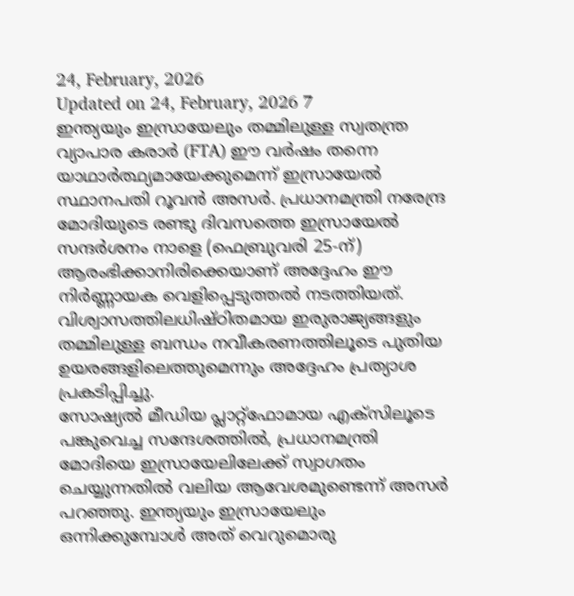24, February, 2026
Updated on 24, February, 2026 7
ഇന്ത്യയും ഇസ്രായേലും തമ്മിലുള്ള സ്വതന്ത്ര വ്യാപാര കരാർ (FTA) ഈ വർഷം തന്നെ യാഥാർത്ഥ്യമായേക്കുമെന്ന് ഇസ്രായേൽ സ്ഥാനപതി റൂവൻ അസർ. പ്രധാനമന്ത്രി നരേന്ദ്ര മോദിയുടെ രണ്ടു ദിവസത്തെ ഇസ്രായേൽ സന്ദർശനം നാളെ (ഫെബ്രുവരി 25-ന്) ആരംഭിക്കാനിരിക്കെയാണ് അദ്ദേഹം ഈ നിർണ്ണായക വെളിപ്പെടുത്തൽ നടത്തിയത്. വിശ്വാസത്തിലധിഷ്ഠിതമായ ഇരുരാജ്യങ്ങളും തമ്മിലുള്ള ബന്ധം നവീകരണത്തിലൂടെ പുതിയ ഉയരങ്ങളിലെത്തുമെന്നും അദ്ദേഹം പ്രത്യാശ പ്രകടിപ്പിച്ചു.
സോഷ്യൽ മീഡിയ പ്ലാറ്റ്ഫോമായ എക്സിലൂടെ പങ്കുവെച്ച സന്ദേശത്തിൽ, പ്രധാനമന്ത്രി മോദിയെ ഇസ്രായേലിലേക്ക് സ്വാഗതം ചെയ്യുന്നതിൽ വലിയ ആവേശമുണ്ടെന്ന് അസർ പറഞ്ഞു. ഇന്ത്യയും ഇസ്രായേലും ഒന്നിക്കുമ്പോൾ അത് വെറുമൊരു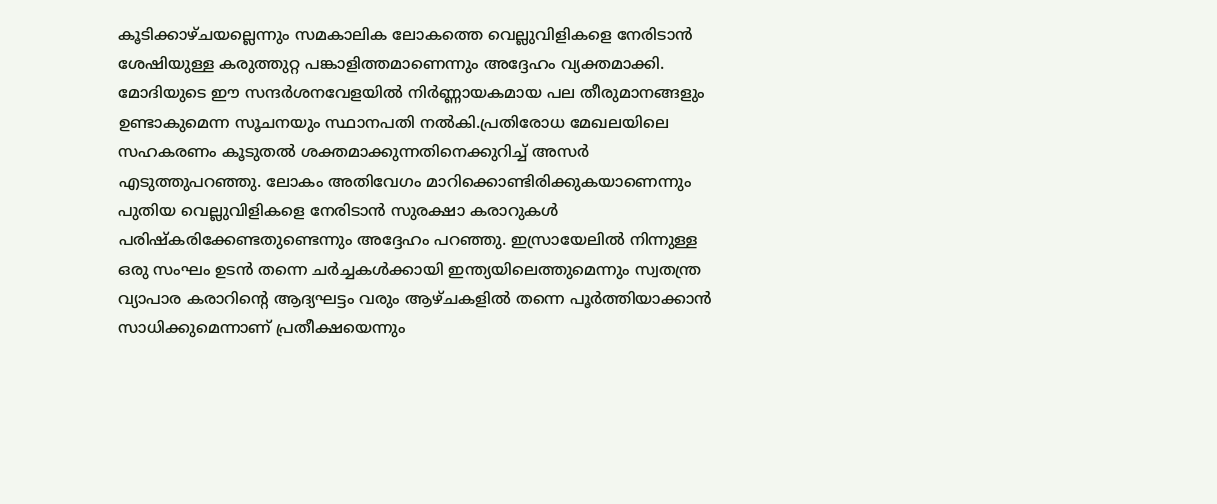കൂടിക്കാഴ്ചയല്ലെന്നും സമകാലിക ലോകത്തെ വെല്ലുവിളികളെ നേരിടാൻ ശേഷിയുള്ള കരുത്തുറ്റ പങ്കാളിത്തമാണെന്നും അദ്ദേഹം വ്യക്തമാക്കി. മോദിയുടെ ഈ സന്ദർശനവേളയിൽ നിർണ്ണായകമായ പല തീരുമാനങ്ങളും ഉണ്ടാകുമെന്ന സൂചനയും സ്ഥാനപതി നൽകി.പ്രതിരോധ മേഖലയിലെ സഹകരണം കൂടുതൽ ശക്തമാക്കുന്നതിനെക്കുറിച്ച് അസർ എടുത്തുപറഞ്ഞു. ലോകം അതിവേഗം മാറിക്കൊണ്ടിരിക്കുകയാണെന്നും പുതിയ വെല്ലുവിളികളെ നേരിടാൻ സുരക്ഷാ കരാറുകൾ പരിഷ്കരിക്കേണ്ടതുണ്ടെന്നും അദ്ദേഹം പറഞ്ഞു. ഇസ്രായേലിൽ നിന്നുള്ള ഒരു സംഘം ഉടൻ തന്നെ ചർച്ചകൾക്കായി ഇന്ത്യയിലെത്തുമെന്നും സ്വതന്ത്ര വ്യാപാര കരാറിന്റെ ആദ്യഘട്ടം വരും ആഴ്ചകളിൽ തന്നെ പൂർത്തിയാക്കാൻ സാധിക്കുമെന്നാണ് പ്രതീക്ഷയെന്നും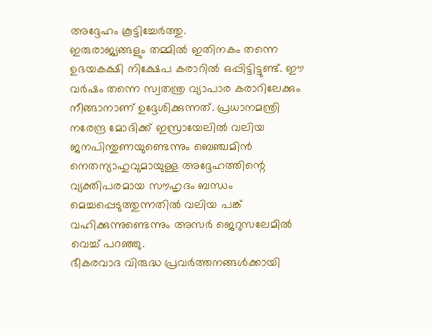അദ്ദേഹം കൂട്ടിച്ചേർത്തു.
ഇരുരാജ്യങ്ങളും തമ്മിൽ ഇതിനകം തന്നെ ഉഭയകക്ഷി നിക്ഷേപ കരാറിൽ ഒപ്പിട്ടിട്ടുണ്ട്. ഈ വർഷം തന്നെ സ്വതന്ത്ര വ്യാപാര കരാറിലേക്കും നീങ്ങാനാണ് ഉദ്ദേശിക്കുന്നത്. പ്രധാനമന്ത്രി നരേന്ദ്ര മോദിക്ക് ഇസ്രായേലിൽ വലിയ ജനപിന്തുണയുണ്ടെന്നും ബെഞ്ചമിൻ നെതന്യാഹുവുമായുള്ള അദ്ദേഹത്തിന്റെ വ്യക്തിപരമായ സൗഹൃദം ബന്ധം മെച്ചപ്പെടുത്തുന്നതിൽ വലിയ പങ്ക് വഹിക്കുന്നുണ്ടെന്നും അസർ ജെറുസലേമിൽ വെച്ച് പറഞ്ഞു.
ഭീകരവാദ വിരുദ്ധ പ്രവർത്തനങ്ങൾക്കായി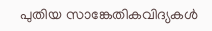പുതിയ സാങ്കേതികവിദ്യകൾ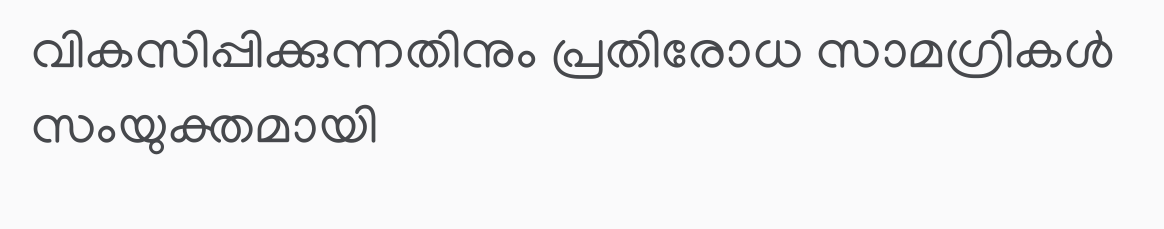വികസിപ്പിക്കുന്നതിനും പ്രതിരോധ സാമഗ്രികൾ സംയുക്തമായി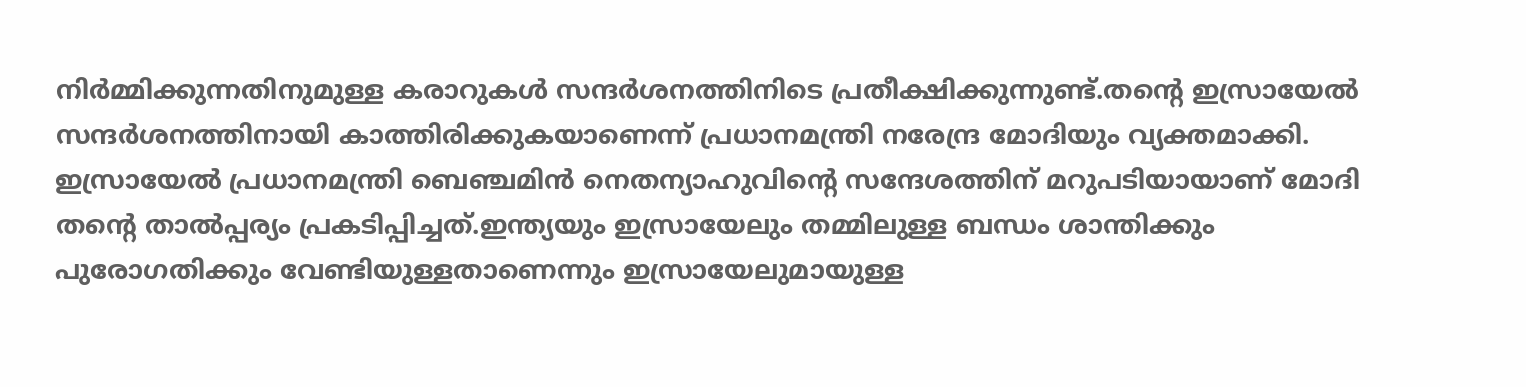നിർമ്മിക്കുന്നതിനുമുള്ള കരാറുകൾ സന്ദർശനത്തിനിടെ പ്രതീക്ഷിക്കുന്നുണ്ട്.തന്റെ ഇസ്രായേൽ സന്ദർശനത്തിനായി കാത്തിരിക്കുകയാണെന്ന് പ്രധാനമന്ത്രി നരേന്ദ്ര മോദിയും വ്യക്തമാക്കി. ഇസ്രായേൽ പ്രധാനമന്ത്രി ബെഞ്ചമിൻ നെതന്യാഹുവിന്റെ സന്ദേശത്തിന് മറുപടിയായാണ് മോദി തന്റെ താൽപ്പര്യം പ്രകടിപ്പിച്ചത്.ഇന്ത്യയും ഇസ്രായേലും തമ്മിലുള്ള ബന്ധം ശാന്തിക്കും പുരോഗതിക്കും വേണ്ടിയുള്ളതാണെന്നും ഇസ്രായേലുമായുള്ള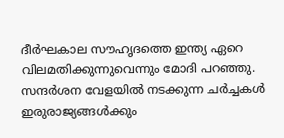ദീർഘകാല സൗഹൃദത്തെ ഇന്ത്യ ഏറെ വിലമതിക്കുന്നുവെന്നും മോദി പറഞ്ഞു. സന്ദർശന വേളയിൽ നടക്കുന്ന ചർച്ചകൾ ഇരുരാജ്യങ്ങൾക്കും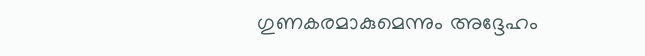ഗുണകരമാകുമെന്നും അദ്ദേഹം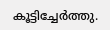കൂട്ടിച്ചേർത്തു.